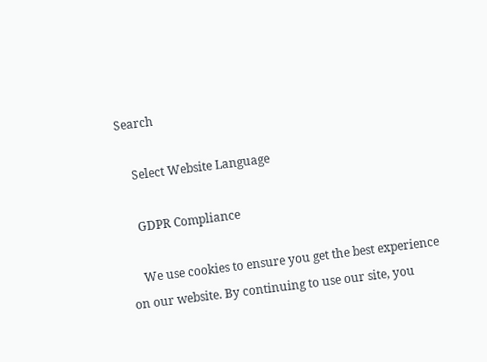Search

    Select Website Language

    GDPR Compliance

    We use cookies to ensure you get the best experience on our website. By continuing to use our site, you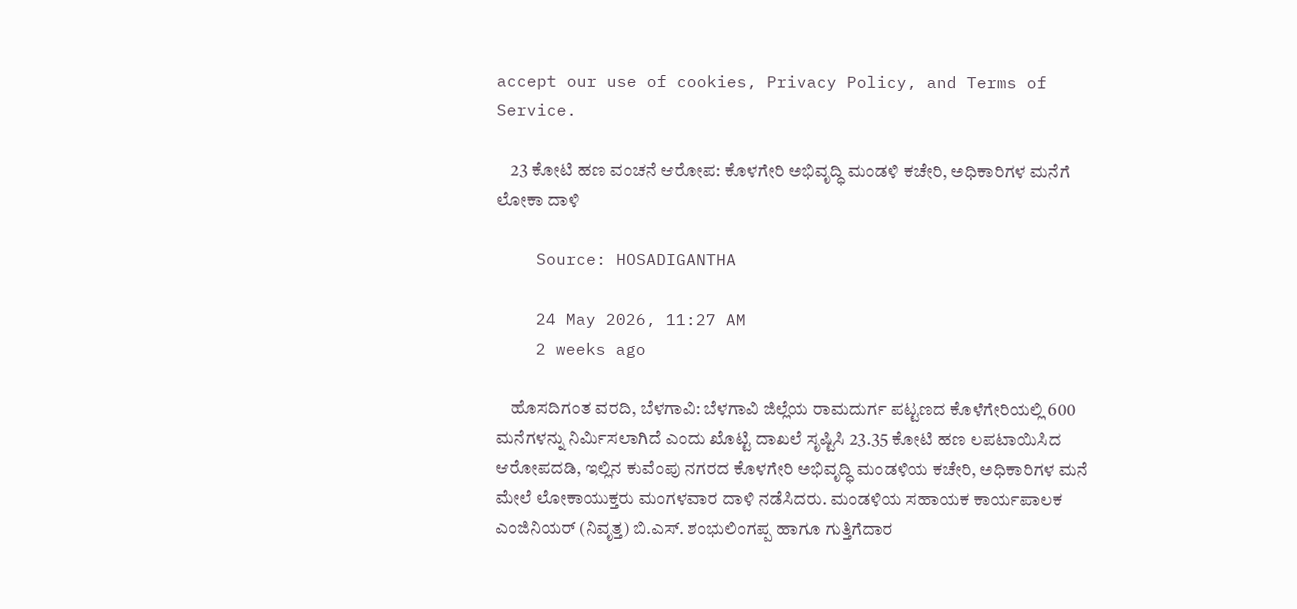accept our use of cookies, Privacy Policy, and Terms of Service.

    23 ಕೋಟಿ ಹಣ ವಂಚನೆ ಆರೋಪ: ಕೊಳಗೇರಿ ಅಭಿವೃದ್ಧಿ ಮಂಡಳಿ ಕಚೇರಿ, ಅಧಿಕಾರಿಗಳ ಮನೆಗೆ ಲೋಕಾ ದಾಳಿ

    Source: HOSADIGANTHA

    24 May 2026, 11:27 AM
    2 weeks ago

    ಹೊಸದಿಗಂತ ವರದಿ, ಬೆಳಗಾವಿ: ಬೆಳಗಾವಿ ಜಿಲ್ಲೆಯ ರಾಮದುರ್ಗ ಪಟ್ಟಣದ ಕೊಳೆಗೇರಿಯಲ್ಲಿ 600 ಮನೆಗಳನ್ನು ನಿರ್ಮಿಸಲಾಗಿದೆ ಎಂದು ಖೊಟ್ಟಿ ದಾಖಲೆ ಸೃಷ್ಟಿಸಿ 23.35 ಕೋಟಿ ಹಣ ಲಪಟಾಯಿಸಿದ ಆರೋಪದಡಿ, ಇಲ್ಲಿನ ಕುವೆಂಪು ನಗರದ ಕೊಳಗೇರಿ ಅಭಿವೃದ್ಧಿ ಮಂಡಳಿಯ ಕಚೇರಿ, ಅಧಿಕಾರಿಗಳ ಮನೆ ಮೇಲೆ ಲೋಕಾಯುಕ್ತರು ಮಂಗಳವಾರ ದಾಳಿ ನಡೆಸಿದರು. ಮಂಡಳಿಯ ಸಹಾಯಕ ಕಾರ್ಯಪಾಲಕ ಎಂಜಿನಿಯರ್‌ (ನಿವೃತ್ತ) ಬಿ.ಎಸ್. ಶಂಭುಲಿಂಗಪ್ಪ ಹಾಗೂ ಗುತ್ತಿಗೆದಾರ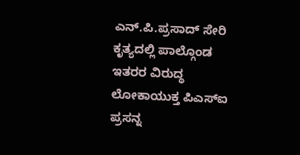ಎನ್‌.ಪಿ.ಪ್ರಸಾದ್‌ ಸೇರಿ ಕೃತ್ಯದಲ್ಲಿ ಪಾಲ್ಗೊಂಡ ಇತರರ ವಿರುದ್ಧ ಲೋಕಾಯುಕ್ತ ಪಿಎಸ್‌ಐ ಪ್ರಸನ್ನ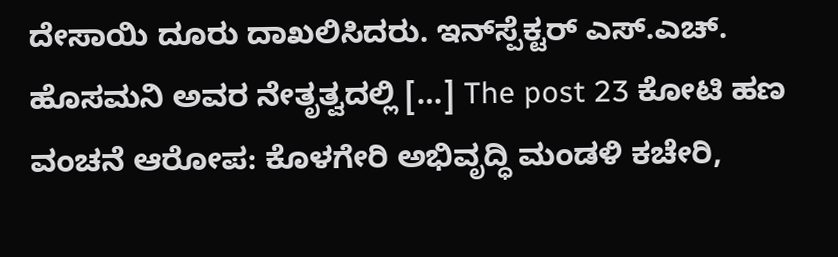ದೇಸಾಯಿ ದೂರು ದಾಖಲಿಸಿದರು. ಇನ್‌ಸ್ಪೆಕ್ಟರ್‌ ಎಸ್.ಎಚ್. ಹೊಸಮನಿ ಅವರ ನೇತೃತ್ವದಲ್ಲಿ […] The post 23 ಕೋಟಿ ಹಣ ವಂಚನೆ ಆರೋಪ: ಕೊಳಗೇರಿ ಅಭಿವೃದ್ಧಿ ಮಂಡಳಿ ಕಚೇರಿ,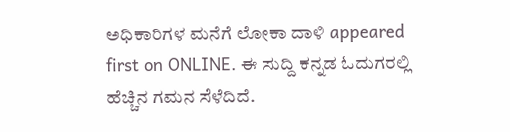ಅಧಿಕಾರಿಗಳ ಮನೆಗೆ ಲೋಕಾ ದಾಳಿ appeared first on ONLINE. ಈ ಸುದ್ದಿ ಕನ್ನಡ ಓದುಗರಲ್ಲಿ ಹೆಚ್ಚಿನ ಗಮನ ಸೆಳೆದಿದೆ.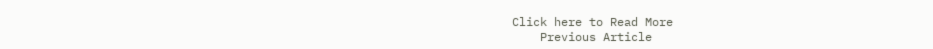Click here to Read More
    Previous Article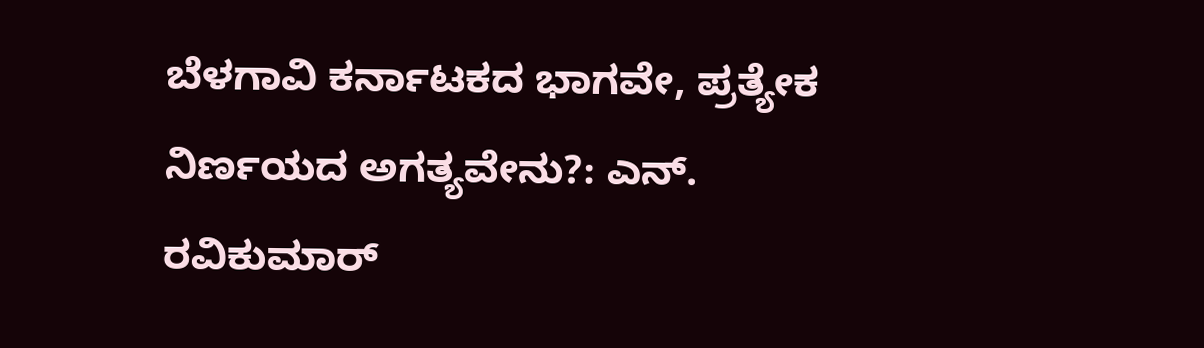ಬೆಳಗಾವಿ ಕರ್ನಾಟಕದ ಭಾಗವೇ, ಪ್ರತ್ಯೇಕ ನಿರ್ಣಯದ ಅಗತ್ಯವೇನು?: ಎನ್. ರವಿಕುಮಾರ್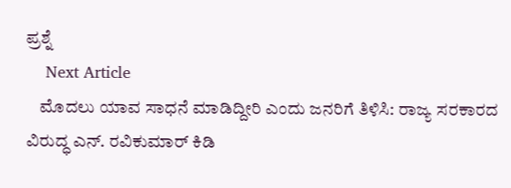ಪ್ರಶ್ನೆ
    Next Article
    ಮೊದಲು ಯಾವ ಸಾಧನೆ ಮಾಡಿದ್ದೀರಿ ಎಂದು ಜನರಿಗೆ ತಿಳಿಸಿ: ರಾಜ್ಯ ಸರಕಾರದ ವಿರುದ್ಧ ಎನ್. ರವಿಕುಮಾರ್ ಕಿಡಿ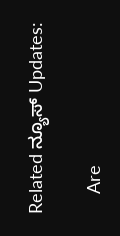Related ನ್ಯೂಸ್ Updates:

    Are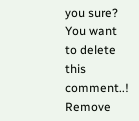you sure? You want to delete this comment..! Remove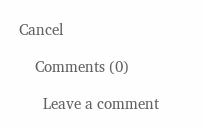Cancel

    Comments (0)

      Leave a comment